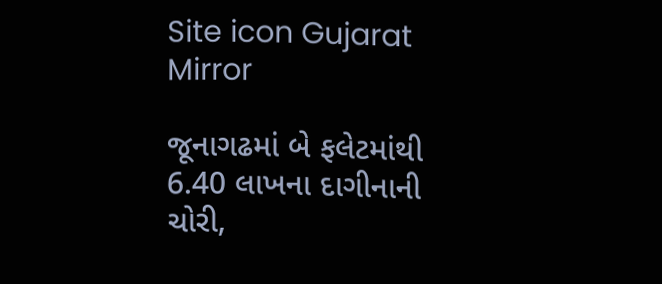Site icon Gujarat Mirror

જૂનાગઢમાં બે ફલેટમાંથી 6.40 લાખના દાગીનાની ચોરી,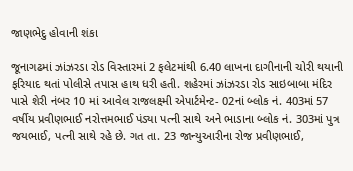જાણભેદુ હોવાની શંકા

જૂનાગઢમાં ઝાંઝરડા રોડ વિસ્તારમાં 2 ફલેટમાંથી 6.40 લાખના દાગીનાની ચોરી થયાની ફરિયાદ થતાં પોલીસે તપાસ હાથ ધરી હતી. શહેરમાં ઝાંઝરડા રોડ સાઇબાબા મંદિર પાસે શેરી નંબર 10 માં આવેલ રાજલક્ષ્મી એપાર્ટમેન્ટ- 02નાં બ્લોક નં. 403માં 57 વર્ષીય પ્રવીણભાઈ નરોત્તમભાઈ પંડ્યા પત્ની સાથે અને ભાડાના બ્લોક નં. 303માં પુત્ર જયભાઈ, પત્ની સાથે રહે છે. ગત તા. 23 જાન્યુઆરીના રોજ પ્રવીણભાઈ,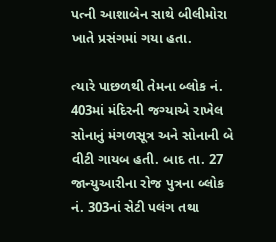પત્ની આશાબેન સાથે બીલીમોરા ખાતે પ્રસંગમાં ગયા હતા.

ત્યારે પાછળથી તેમના બ્લોક નં. 403માં મંદિરની જગ્યાએ રાખેલ સોનાનું મંગળસૂત્ર અને સોનાની બે વીટી ગાયબ હતી. બાદ તા. 27 જાન્યુઆરીના રોજ પુત્રના બ્લોક નં. 303નાં સેટી પલંગ તથા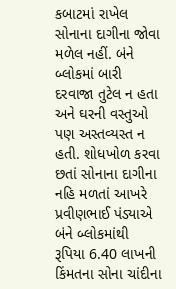કબાટમાં રાખેલ સોનાના દાગીના જોવા મળેલ નહીં. બંને બ્લોકમાં બારી દરવાજા તુટેલ ન હતા અને ઘરની વસ્તુઓ પણ અસ્તવ્યસ્ત ન હતી. શોધખોળ કરવા છતાં સોનાના દાગીના નહિ મળતાં આખરે પ્રવીણભાઈ પંડ્યાએ બંને બ્લોકમાંથી રૂપિયા 6.40 લાખની કિંમતના સોના ચાંદીના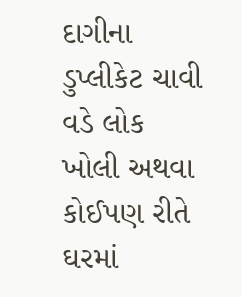દાગીના ડુપ્લીકેટ ચાવી વડે લોક ખોલી અથવા કોઈપણ રીતે ઘરમાં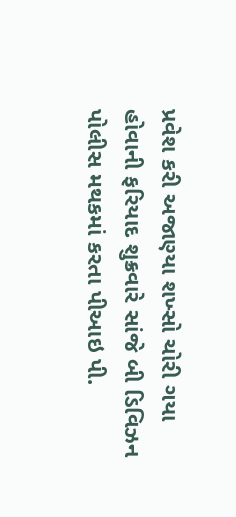પ્રવેશ કરી અજાણ્યા શખ્સો ચોરી ગયા હોવાની ફરિયાદ શુક્રવારે સાંજે બી ડિવિઝન પોલીસ મથકમાં કરતા પીઆઇ પી.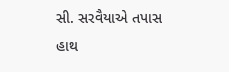સી. સરવૈયાએ તપાસ હાથ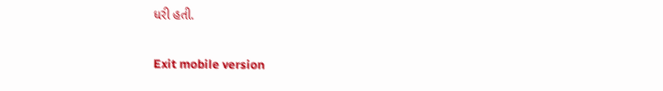ધરી હતી.

Exit mobile version